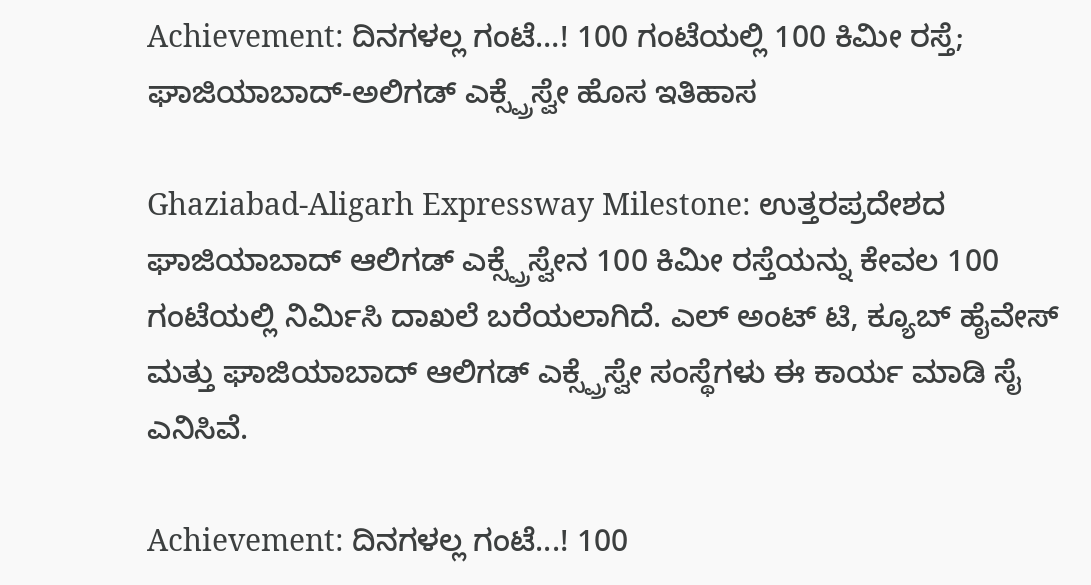Achievement: ದಿನಗಳಲ್ಲ ಗಂಟೆ…! 100 ಗಂಟೆಯಲ್ಲಿ 100 ಕಿಮೀ ರಸ್ತೆ; ಘಾಜಿಯಾಬಾದ್-ಅಲಿಗಡ್ ಎಕ್ಸ್ಪ್ರೆಸ್ವೇ ಹೊಸ ಇತಿಹಾಸ

Ghaziabad-Aligarh Expressway Milestone: ಉತ್ತರಪ್ರದೇಶದ ಘಾಜಿಯಾಬಾದ್ ಆಲಿಗಡ್ ಎಕ್ಸ್ಪ್ರೆಸ್ವೇನ 100 ಕಿಮೀ ರಸ್ತೆಯನ್ನು ಕೇವಲ 100 ಗಂಟೆಯಲ್ಲಿ ನಿರ್ಮಿಸಿ ದಾಖಲೆ ಬರೆಯಲಾಗಿದೆ. ಎಲ್ ಅಂಟ್ ಟಿ, ಕ್ಯೂಬ್ ಹೈವೇಸ್ ಮತ್ತು ಘಾಜಿಯಾಬಾದ್ ಆಲಿಗಡ್ ಎಕ್ಸ್ಪ್ರೆಸ್ವೇ ಸಂಸ್ಥೆಗಳು ಈ ಕಾರ್ಯ ಮಾಡಿ ಸೈ ಎನಿಸಿವೆ.

Achievement: ದಿನಗಳಲ್ಲ ಗಂಟೆ...! 100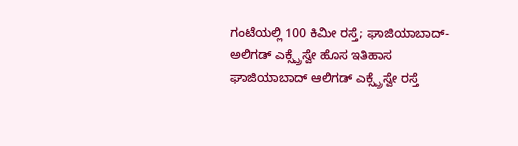ಗಂಟೆಯಲ್ಲಿ 100 ಕಿಮೀ ರಸ್ತೆ; ಘಾಜಿಯಾಬಾದ್-ಅಲಿಗಡ್ ಎಕ್ಸ್ಪ್ರೆಸ್ವೇ ಹೊಸ ಇತಿಹಾಸ
ಘಾಜಿಯಾಬಾದ್ ಆಲಿಗಡ್ ಎಕ್ಸ್ಪ್ರೆಸ್ವೇ ರಸ್ತೆ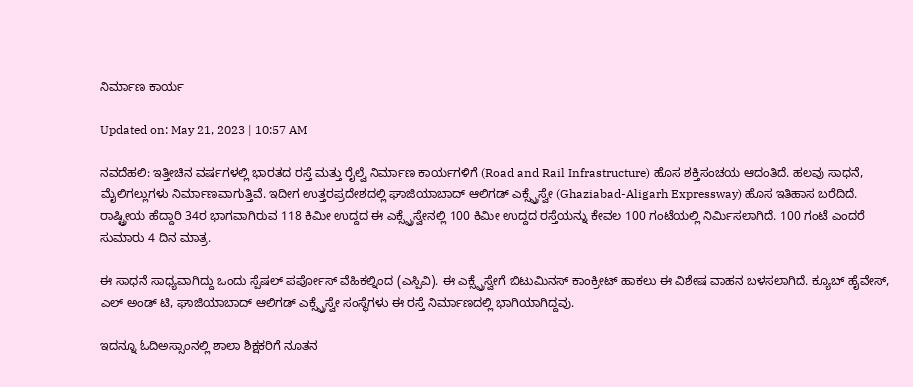ನಿರ್ಮಾಣ ಕಾರ್ಯ

Updated on: May 21, 2023 | 10:57 AM

ನವದೆಹಲಿ: ಇತ್ತೀಚಿನ ವರ್ಷಗಳಲ್ಲಿ ಭಾರತದ ರಸ್ತೆ ಮತ್ತು ರೈಲ್ವೆ ನಿರ್ಮಾಣ ಕಾರ್ಯಗಳಿಗೆ (Road and Rail Infrastructure) ಹೊಸ ಶಕ್ತಿಸಂಚಯ ಆದಂತಿದೆ. ಹಲವು ಸಾಧನೆ, ಮೈಲಿಗಲ್ಲುಗಳು ನಿರ್ಮಾಣವಾಗುತ್ತಿವೆ. ಇದೀಗ ಉತ್ತರಪ್ರದೇಶದಲ್ಲಿ ಘಾಜಿಯಾಬಾದ್ ಆಲಿಗಡ್ ಎಕ್ಸ್ಪ್ರೆಸ್ವೇ (Ghaziabad-Aligarh Expressway) ಹೊಸ ಇತಿಹಾಸ ಬರೆದಿದೆ. ರಾಷ್ಟ್ರೀಯ ಹೆದ್ದಾರಿ 34ರ ಭಾಗವಾಗಿರುವ 118 ಕಿಮೀ ಉದ್ದದ ಈ ಎಕ್ಸ್ಪ್ರೆಸ್ವೇನಲ್ಲಿ 100 ಕಿಮೀ ಉದ್ದದ ರಸ್ತೆಯನ್ನು ಕೇವಲ 100 ಗಂಟೆಯಲ್ಲಿ ನಿರ್ಮಿಸಲಾಗಿದೆ. 100 ಗಂಟೆ ಎಂದರೆ ಸುಮಾರು 4 ದಿನ ಮಾತ್ರ.

ಈ ಸಾಧನೆ ಸಾಧ್ಯವಾಗಿದ್ದು ಒಂದು ಸ್ಪೆಷಲ್ ಪರ್ಪೋಸ್ ವೆಹಿಕಲ್ನಿಂದ (ಎಸ್ಪಿವಿ). ಈ ಎಕ್ಸ್ಪ್ರೆಸ್ವೇಗೆ ಬಿಟುಮಿನಸ್ ಕಾಂಕ್ರೀಟ್ ಹಾಕಲು ಈ ವಿಶೇಷ ವಾಹನ ಬಳಸಲಾಗಿದೆ. ಕ್ಯೂಬ್ ಹೈವೇಸ್, ಎಲ್ ಅಂಡ್ ಟಿ, ಘಾಜಿಯಾಬಾದ್ ಆಲಿಗಡ್ ಎಕ್ಸ್ಪ್ರೆಸ್ವೇ ಸಂಸ್ಥೆಗಳು ಈ ರಸ್ತೆ ನಿರ್ಮಾಣದಲ್ಲಿ ಭಾಗಿಯಾಗಿದ್ದವು.

ಇದನ್ನೂ ಓದಿಅಸ್ಸಾಂನಲ್ಲಿ ಶಾಲಾ ಶಿಕ್ಷಕರಿಗೆ ನೂತನ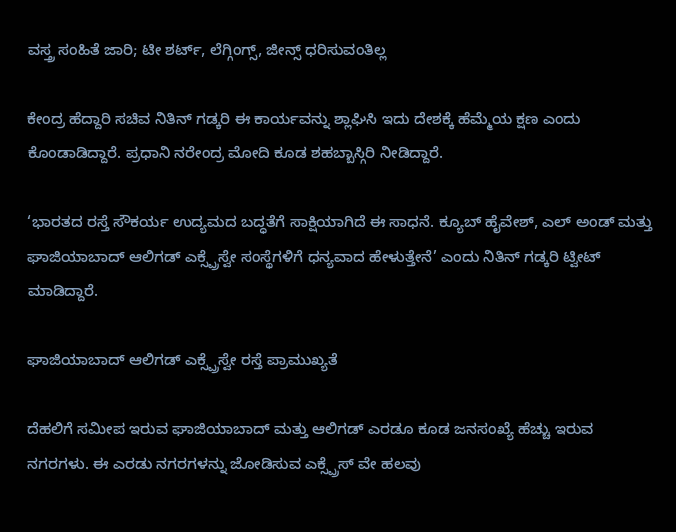ವಸ್ತ್ರ ಸಂಹಿತೆ ಜಾರಿ; ಟೀ ಶರ್ಟ್, ಲೆಗ್ಗಿಂಗ್ಸ್, ಜೀನ್ಸ್ ಧರಿಸುವಂತಿಲ್ಲ

ಕೇಂದ್ರ ಹೆದ್ದಾರಿ ಸಚಿವ ನಿತಿನ್ ಗಡ್ಕರಿ ಈ ಕಾರ್ಯವನ್ನು ಶ್ಲಾಘಿಸಿ ಇದು ದೇಶಕ್ಕೆ ಹೆಮ್ಮೆಯ ಕ್ಷಣ ಎಂದು ಕೊಂಡಾಡಿದ್ದಾರೆ. ಪ್ರಧಾನಿ ನರೇಂದ್ರ ಮೋದಿ ಕೂಡ ಶಹಬ್ಬಾಸ್ಗಿರಿ ನೀಡಿದ್ದಾರೆ.

‘ಭಾರತದ ರಸ್ತೆ ಸೌಕರ್ಯ ಉದ್ಯಮದ ಬದ್ಧತೆಗೆ ಸಾಕ್ಷಿಯಾಗಿದೆ ಈ ಸಾಧನೆ. ಕ್ಯೂಬ್ ಹೈವೇಶ್, ಎಲ್ ಅಂಡ್ ಮತ್ತು ಘಾಜಿಯಾಬಾದ್ ಆಲಿಗಡ್ ಎಕ್ಸ್ಪ್ರೆಸ್ವೇ ಸಂಸ್ಥೆಗಳಿಗೆ ಧನ್ಯವಾದ ಹೇಳುತ್ತೇನೆ’ ಎಂದು ನಿತಿನ್ ಗಡ್ಕರಿ ಟ್ವೀಟ್ ಮಾಡಿದ್ದಾರೆ.

ಘಾಜಿಯಾಬಾದ್ ಆಲಿಗಡ್ ಎಕ್ಸ್ಪ್ರೆಸ್ವೇ ರಸ್ತೆ ಪ್ರಾಮುಖ್ಯತೆ

ದೆಹಲಿಗೆ ಸಮೀಪ ಇರುವ ಘಾಜಿಯಾಬಾದ್ ಮತ್ತು ಆಲಿಗಡ್ ಎರಡೂ ಕೂಡ ಜನಸಂಖ್ಯೆ ಹೆಚ್ಚು ಇರುವ ನಗರಗಳು. ಈ ಎರಡು ನಗರಗಳನ್ನು ಜೋಡಿಸುವ ಎಕ್ಸ್ಪ್ರೆಸ್ ವೇ ಹಲವು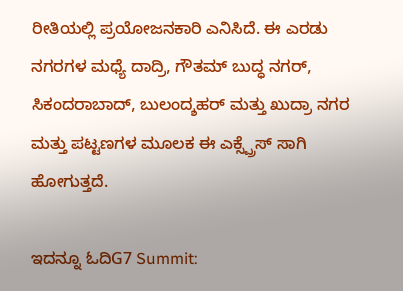ರೀತಿಯಲ್ಲಿ ಪ್ರಯೋಜನಕಾರಿ ಎನಿಸಿದೆ. ಈ ಎರಡು ನಗರಗಳ ಮಧ್ಯೆ ದಾದ್ರಿ, ಗೌತಮ್ ಬುದ್ಧ ನಗರ್, ಸಿಕಂದರಾಬಾದ್, ಬುಲಂದ್ಶಹರ್ ಮತ್ತು ಖುದ್ರಾ ನಗರ ಮತ್ತು ಪಟ್ಟಣಗಳ ಮೂಲಕ ಈ ಎಕ್ಸ್ಪ್ರೆಸ್ ಸಾಗಿ ಹೋಗುತ್ತದೆ.

ಇದನ್ನೂ ಓದಿG7 Summit: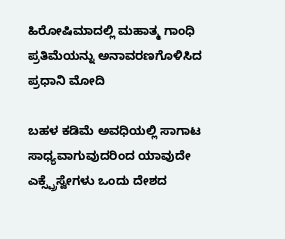ಹಿರೋಷಿಮಾದಲ್ಲಿ ಮಹಾತ್ಮ ಗಾಂಧಿ ಪ್ರತಿಮೆಯನ್ನು ಅನಾವರಣಗೊಳಿಸಿದ ಪ್ರಧಾನಿ ಮೋದಿ

ಬಹಳ ಕಡಿಮೆ ಅವಧಿಯಲ್ಲಿ ಸಾಗಾಟ ಸಾಧ್ಯವಾಗುವುದರಿಂದ ಯಾವುದೇ ಎಕ್ಸ್ಪ್ರೆಸ್ವೇಗಳು ಒಂದು ದೇಶದ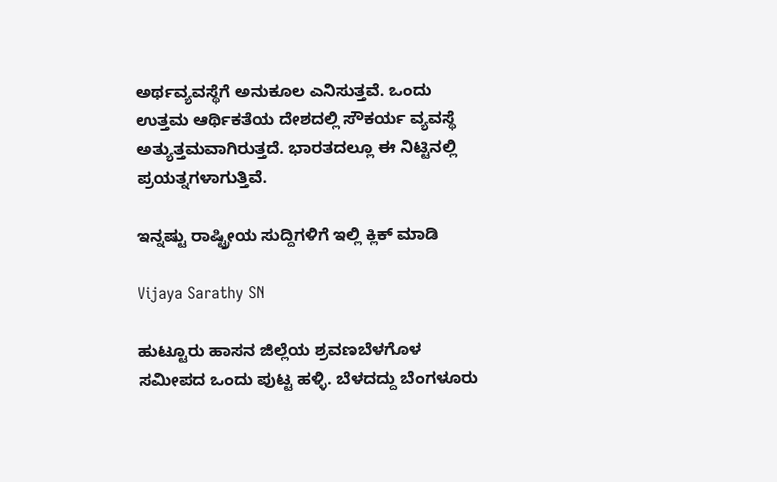ಅರ್ಥವ್ಯವಸ್ಥೆಗೆ ಅನುಕೂಲ ಎನಿಸುತ್ತವೆ. ಒಂದು ಉತ್ತಮ ಆರ್ಥಿಕತೆಯ ದೇಶದಲ್ಲಿ ಸೌಕರ್ಯ ವ್ಯವಸ್ಥೆ ಅತ್ಯುತ್ತಮವಾಗಿರುತ್ತದೆ. ಭಾರತದಲ್ಲೂ ಈ ನಿಟ್ಟಿನಲ್ಲಿ ಪ್ರಯತ್ನಗಳಾಗುತ್ತಿವೆ.

ಇನ್ನಷ್ಟು ರಾಷ್ಟ್ರೀಯ ಸುದ್ದಿಗಳಿಗೆ ಇಲ್ಲಿ ಕ್ಲಿಕ್ ಮಾಡಿ

Vijaya Sarathy SN

ಹುಟ್ಟೂರು ಹಾಸನ ಜಿಲ್ಲೆಯ ಶ್ರವಣಬೆಳಗೊಳ ಸಮೀಪದ ಒಂದು ಪುಟ್ಟ ಹಳ್ಳಿ. ಬೆಳದದ್ದು ಬೆಂಗಳೂರು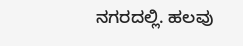ನಗರದಲ್ಲಿ. ಹಲವು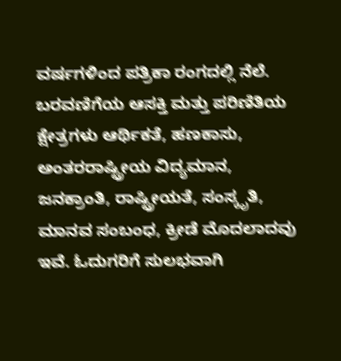ವರ್ಷಗಳಿಂದ ಪತ್ರಿಕಾ ರಂಗದಲ್ಲಿ ನೆಲೆ. ಬರವಣಿಗೆಯ ಆಸಕ್ತಿ ಮತ್ತು ಪರಿಣಿತಿಯ ಕ್ಷೇತ್ರಗಳು ಆರ್ಥಿಕತೆ, ಹಣಕಾಸು, ಅಂತರರಾಷ್ಟ್ರೀಯ ವಿದ್ಯಮಾನ, ಜನಕ್ರಾಂತಿ, ರಾಷ್ಟ್ರೀಯತೆ, ಸಂಸ್ಕೃತಿ, ಮಾನವ ಸಂಬಂಧ, ಕ್ರೀಡೆ ಮೊದಲಾದವು ಇವೆ. ಓದುಗರಿಗೆ ಸುಲಭವಾಗಿ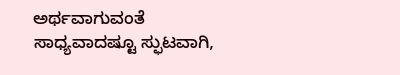ಅರ್ಥವಾಗುವಂತೆ ಸಾಧ್ಯವಾದಷ್ಟೂ ಸ್ಫುಟವಾಗಿ,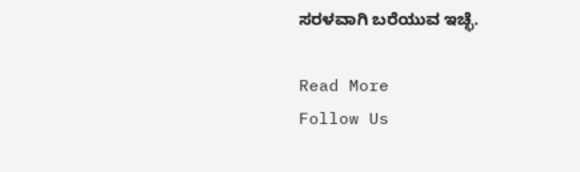ಸರಳವಾಗಿ ಬರೆಯುವ ಇಚ್ಛೆ.

Read More
Follow Us